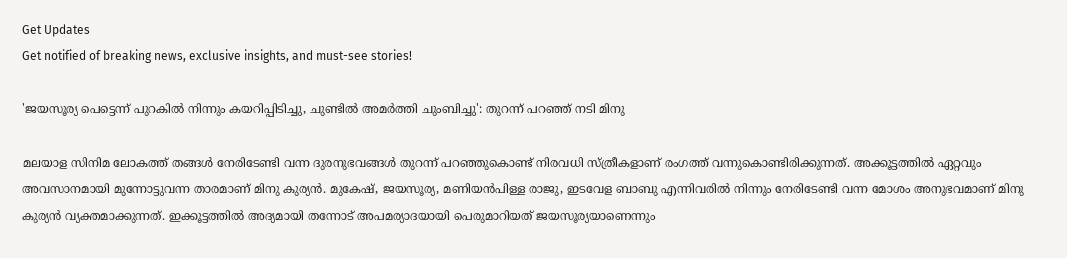Get Updates
Get notified of breaking news, exclusive insights, and must-see stories!

'ജയസൂര്യ പെട്ടെന്ന് പുറകില്‍ നിന്നും കയറിപ്പിടിച്ചു, ചുണ്ടില്‍ അമർത്തി ചുംബിച്ചു': തുറന്ന് പറഞ്ഞ് നടി മിനു

മലയാള സിനിമ ലോകത്ത് തങ്ങള്‍ നേരിടേണ്ടി വന്ന ദുരനുഭവങ്ങള്‍ തുറന്ന് പറഞ്ഞുകൊണ്ട് നിരവധി സ്ത്രീകളാണ് രംഗത്ത് വന്നുകൊണ്ടിരിക്കുന്നത്. അക്കൂട്ടത്തില്‍ ഏറ്റവും അവസാനമായി മുന്നോട്ടുവന്ന താരമാണ് മിനു കുര്യന്‍. മുകേഷ്, ജയസൂര്യ, മണിയന്‍പിള്ള രാജു, ഇടവേള ബാബു എന്നിവരില്‍ നിന്നും നേരിടേണ്ടി വന്ന മോശം അനുഭവമാണ് മിനു കുര്യന്‍ വ്യക്തമാക്കുന്നത്. ഇക്കൂട്ടത്തില്‍ അദ്യമായി തന്നോട് അപമര്യാദയായി പെരുമാറിയത് ജയസൂര്യയാണെന്നും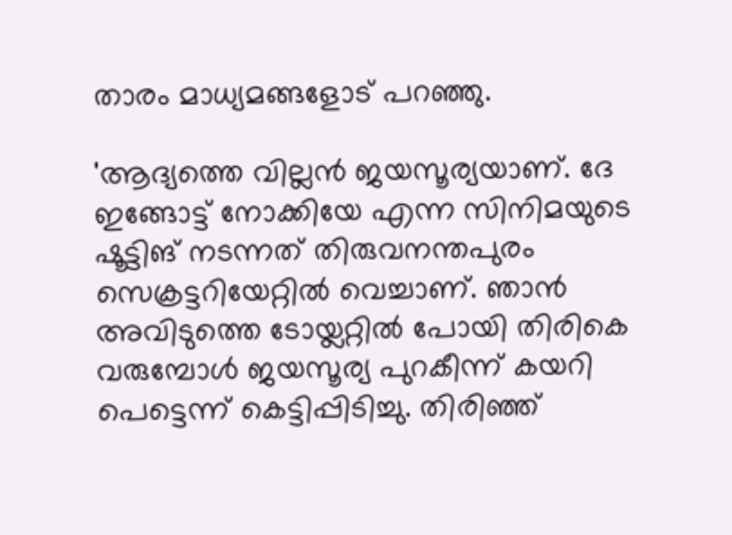താരം മാധ്യമങ്ങളോട് പറഞ്ഞു.

'ആദ്യത്തെ വില്ലന്‍ ജയസൂര്യയാണ്. ദേ ഇങ്ങോട്ട് നോക്കിയേ എന്ന സിനിമയുടെ ഷൂട്ടിങ് നടന്നത് തിരുവനന്തപുരം സെക്രട്ടറിയേറ്റില്‍ വെച്ചാണ്. ഞാന്‍ അവിടുത്തെ ടോയ്ലറ്റില്‍ പോയി തിരികെ വരുമ്പോള്‍ ജയസൂര്യ പുറകീന്ന് കയറി പെട്ടെന്ന് കെട്ടിപ്പിടിച്ചു. തിരിഞ്ഞ്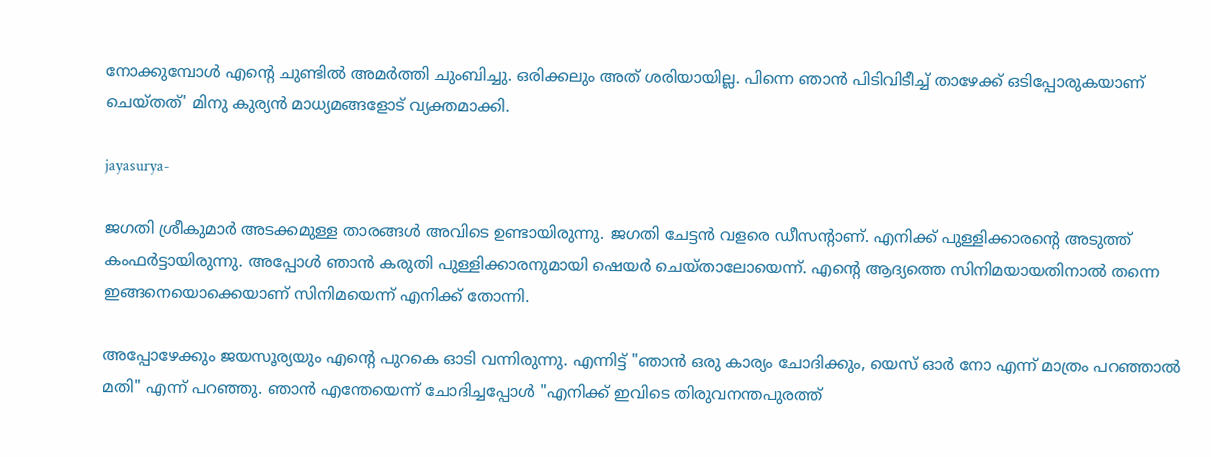നോക്കുമ്പോള്‍ എന്റെ ചുണ്ടില്‍ അമർത്തി ചുംബിച്ചു. ഒരിക്കലും അത് ശരിയായില്ല. പിന്നെ ഞാന്‍ പിടിവിടീച്ച് താഴേക്ക് ഒടിപ്പോരുകയാണ് ചെയ്തത്' മിനു കുര്യന്‍ മാധ്യമങ്ങളോട് വ്യക്തമാക്കി.

jayasurya-

ജഗതി ശ്രീകുമാർ അടക്കമുള്ള താരങ്ങള്‍ അവിടെ ഉണ്ടായിരുന്നു. ജഗതി ചേട്ടന്‍ വളരെ ഡീസന്റാണ്. എനിക്ക് പുള്ളിക്കാരന്റെ അടുത്ത് കംഫർട്ടായിരുന്നു. അപ്പോള്‍ ഞാന്‍ കരുതി പുള്ളിക്കാരനുമായി ഷെയർ ചെയ്താലോയെന്ന്. എന്റെ ആദ്യത്തെ സിനിമയായതിനാല്‍ തന്നെ ഇങ്ങനെയൊക്കെയാണ് സിനിമയെന്ന് എനിക്ക് തോന്നി.

അപ്പോഴേക്കും ജയസൂര്യയും എന്റെ പുറകെ ഓടി വന്നിരുന്നു. എന്നിട്ട് "ഞാന്‍ ഒരു കാര്യം ചോദിക്കും, യെസ് ഓർ നോ എന്ന് മാത്രം പറഞ്ഞാല്‍ മതി" എന്ന് പറഞ്ഞു. ഞാന്‍ എന്തേയെന്ന് ചോദിച്ചപ്പോള്‍ "എനിക്ക് ഇവിടെ തിരുവനന്തപുരത്ത്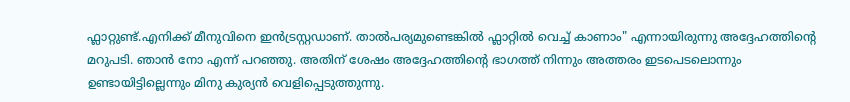ഫ്ലാറ്റുണ്ട്.എനിക്ക് മീനുവിനെ ഇന്‍ട്രസ്റ്റഡാണ്. താല്‍പര്യമുണ്ടെങ്കില്‍ ഫ്ലാറ്റില്‍ വെച്ച് കാണാം" എന്നായിരുന്നു അദ്ദേഹത്തിന്റെ മറുപടി. ഞാന്‍ നോ എന്ന് പറഞ്ഞു. അതിന് ശേഷം അദ്ദേഹത്തിന്റെ ഭാഗത്ത് നിന്നും അത്തരം ഇടപെടലൊന്നും ഉണ്ടായിട്ടില്ലെന്നും മിനു കുര്യന്‍ വെളിപ്പെടുത്തുന്നു.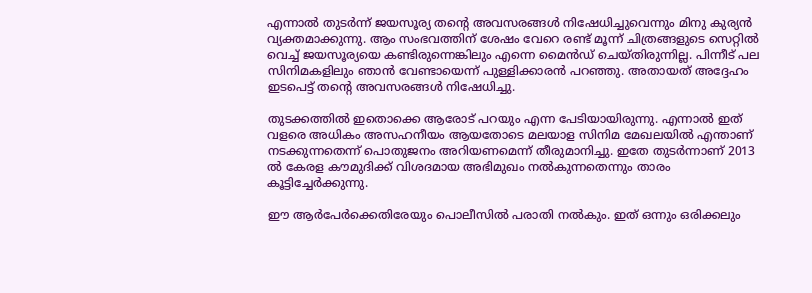എന്നാല്‍ തുടർന്ന് ജയസൂര്യ തന്റെ അവസരങ്ങള്‍ നിഷേധിച്ചുവെന്നും മിനു കുര്യന്‍ വ്യക്തമാക്കുന്നു. ആം സംഭവത്തിന് ശേഷം വേറെ രണ്ട് മൂന്ന് ചിത്രങ്ങളുടെ സെറ്റില്‍ വെച്ച് ജയസൂര്യയെ കണ്ടിരുന്നെങ്കിലും എന്നെ മൈന്‍ഡ് ചെയ്തിരുന്നില്ല. പിന്നീട് പല സിനിമകളിലും ഞാന്‍ വേണ്ടായെന്ന് പുള്ളിക്കാരന്‍ പറഞ്ഞു. അതായത് അദ്ദേഹം ഇടപെട്ട് തന്റെ അവസരങ്ങള്‍ നിഷേധിച്ചു.

തുടക്കത്തില്‍ ഇതൊക്കെ ആരോട് പറയും എന്ന പേടിയായിരുന്നു. എന്നാല്‍ ഇത് വളരെ അധികം അസഹനീയം ആയതോടെ മലയാള സിനിമ മേഖലയില്‍ എന്താണ് നടക്കുന്നതെന്ന് പൊതുജനം അറിയണമെന്ന് തീരുമാനിച്ചു. ഇതേ തുടർന്നാണ് 2013 ല്‍ കേരള കൗമുദിക്ക് വിശദമായ അഭിമുഖം നല്‍കുന്നതെന്നും താരം കൂട്ടിച്ചേർക്കുന്നു.

ഈ ആർപേർക്കെതിരേയും പൊലീസില്‍ പരാതി നല്‍കും. ഇത് ഒന്നും ഒരിക്കലും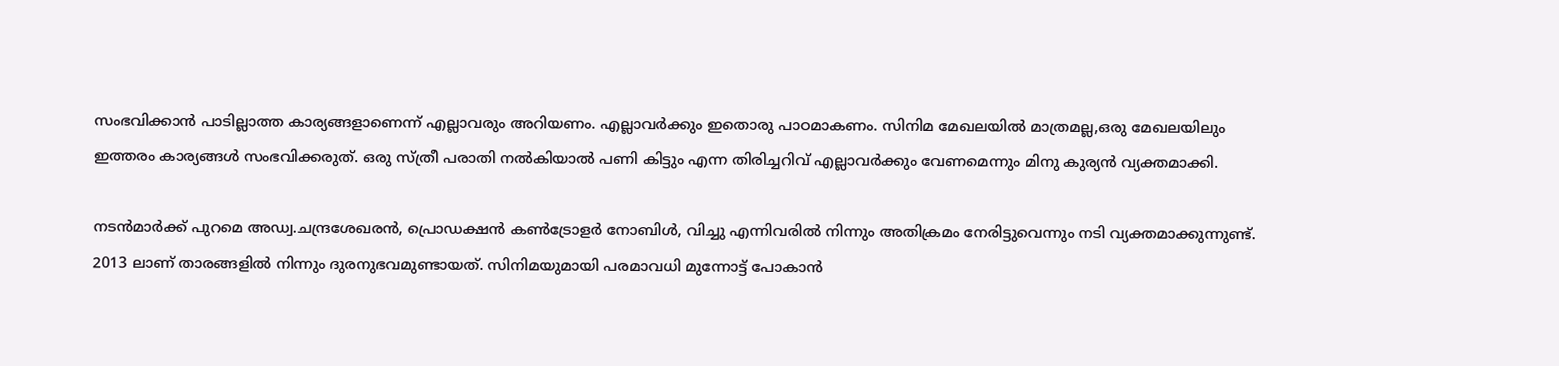സംഭവിക്കാന്‍ പാടില്ലാത്ത കാര്യങ്ങളാണെന്ന് എല്ലാവരും അറിയണം. എല്ലാവർക്കും ഇതൊരു പാഠമാകണം. സിനിമ മേഖലയില്‍ മാത്രമല്ല,ഒരു മേഖലയിലും ഇത്തരം കാര്യങ്ങള്‍ സംഭവിക്കരുത്. ഒരു സ്ത്രീ പരാതി നല്‍കിയാല്‍ പണി കിട്ടും എന്ന തിരിച്ചറിവ് എല്ലാവർക്കും വേണമെന്നും മിനു കുര്യന്‍ വ്യക്തമാക്കി.

നടന്‍മാർക്ക് പുറമെ അഡ്വ.ചന്ദ്രശേഖരൻ, പ്രൊഡക്ഷൻ കൺട്രോളർ നോബിൾ, വിച്ചു എന്നിവരിൽ നിന്നും അതിക്രമം നേരിട്ടുവെന്നും നടി വ്യക്തമാക്കുന്നുണ്ട്. 2013 ലാണ് താരങ്ങളില്‍ നിന്നും ദുരനുഭവമുണ്ടായത്. സിനിമയുമായി പരമാവധി മുന്നോട്ട് പോകാന്‍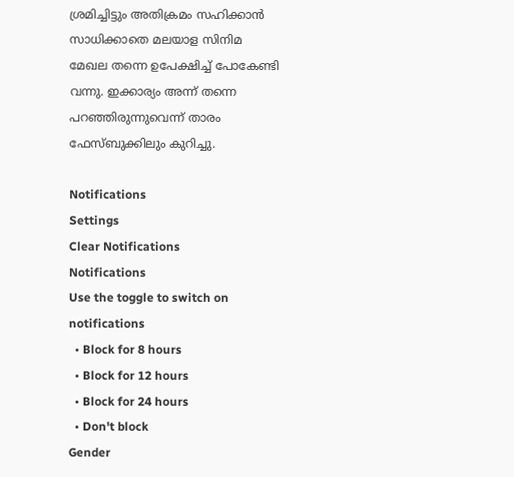ശ്രമിച്ചിട്ടും അതിക്രമം സഹിക്കാന്‍ സാധിക്കാതെ മലയാള സിനിമ മേഖല തന്നെ ഉപേക്ഷിച്ച് പോകേണ്ടി വന്നു. ഇക്കാര്യം അന്ന് തന്നെ പറഞ്ഞിരുന്നുവെന്ന് താരം ഫേസ്ബുക്കിലും കുറിച്ചു.

Notifications
Settings
Clear Notifications
Notifications
Use the toggle to switch on notifications
  • Block for 8 hours
  • Block for 12 hours
  • Block for 24 hours
  • Don't block
Gender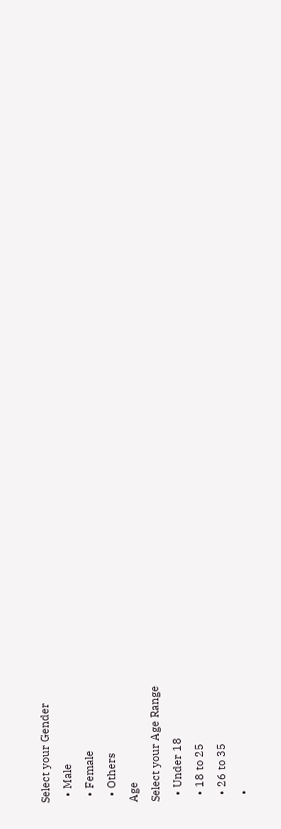Select your Gender
  • Male
  • Female
  • Others
Age
Select your Age Range
  • Under 18
  • 18 to 25
  • 26 to 35
  •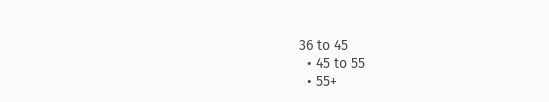36 to 45
  • 45 to 55
  • 55+